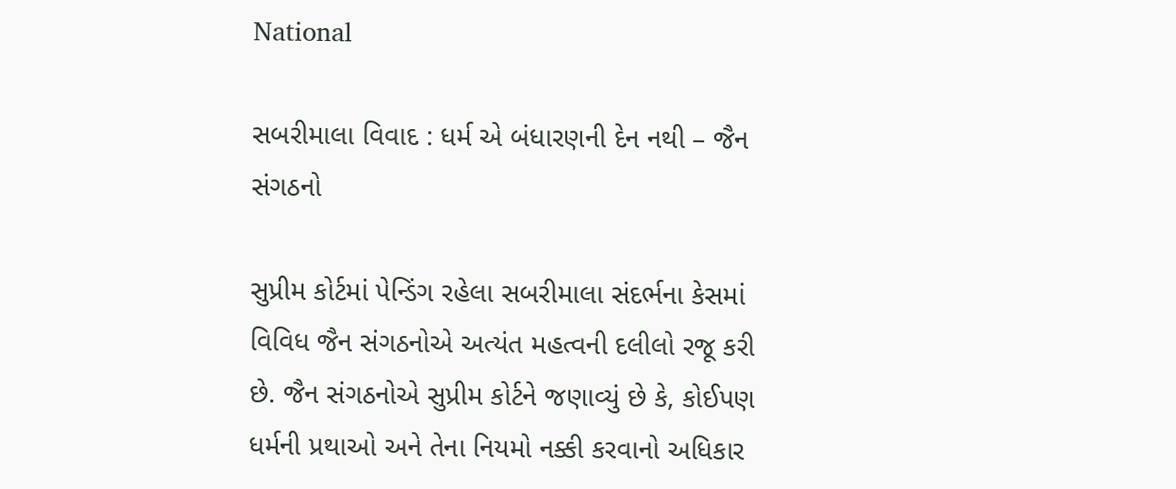National

સબરીમાલા વિવાદ : ધર્મ એ બંધારણની દેન નથી – જૈન સંગઠનો

સુપ્રીમ કોર્ટમાં પેન્ડિંગ રહેલા સબરીમાલા સંદર્ભના કેસમાં વિવિધ જૈન સંગઠનોએ અત્યંત મહત્વની દલીલો રજૂ કરી છે. જૈન સંગઠનોએ સુપ્રીમ કોર્ટને જણાવ્યું છે કે, કોઈપણ ધર્મની પ્રથાઓ અને તેના નિયમો નક્કી કરવાનો અધિકાર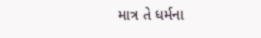માત્ર તે ધર્મના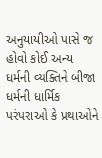અનુયાયીઓ પાસે જ હોવો કોઈ અન્ય ધર્મની વ્યક્તિને બીજા ધર્મની ધાર્મિક પરંપરાઓ કે પ્રથાઓને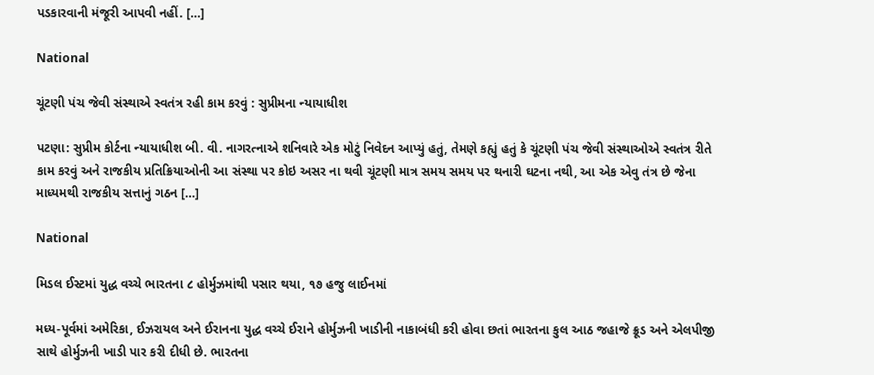પડકારવાની મંજૂરી આપવી નહીં. […]

National

ચૂંટણી પંચ જેવી સંસ્થાએ સ્વતંત્ર રહી કામ કરવું : સુપ્રીમના ન્યાયાધીશ

પટણા: સુપ્રીમ કોર્ટના ન્યાયાધીશ બી. વી. નાગરત્નાએ શનિવારે એક મોટું નિવેદન આપ્યું હતું, તેમણે કહ્યું હતું કે ચૂંટણી પંચ જેવી સંસ્થાઓએ સ્વતંત્ર રીતે કામ કરવું અને રાજકીય પ્રતિક્રિયાઓની આ સંસ્થા પર કોઇ અસર ના થવી ચૂંટણી માત્ર સમય સમય પર થનારી ઘટના નથી, આ એક એવુ તંત્ર છે જેના માધ્યમથી રાજકીય સત્તાનું ગઠન […]

National

મિડલ ઈસ્ટમાં યુદ્ધ વચ્ચે ભારતના ૮ હોર્મુઝમાંથી પસાર થયા, ૧૭ હજુ લાઈનમાં

મધ્ય-પૂર્વમાં અમેરિકા, ઈઝરાયલ અને ઈરાનના યુદ્ધ વચ્ચે ઈરાને હોર્મુઝની ખાડીની નાકાબંધી કરી હોવા છતાં ભારતના કુલ આઠ જહાજે ક્રૂડ અને એલપીજી સાથે હોર્મુઝની ખાડી પાર કરી દીધી છે. ભારતના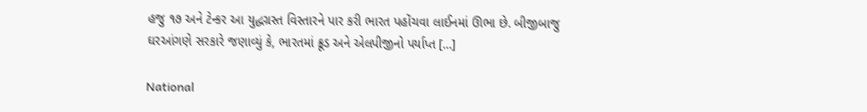હજુ ૧૭ અને ટેન્કર આ યુદ્ધગ્રસ્ત વિસ્તારને પાર કરી ભારત પહોંચવા લાઈનમાં ઊભા છે. બીજીબાજુ ઘરઆંગણે સરકારે જણાવ્યું કે, ભારતમાં ક્રૂડ અને એલપીજીનો પર્યાપ્ત […]

National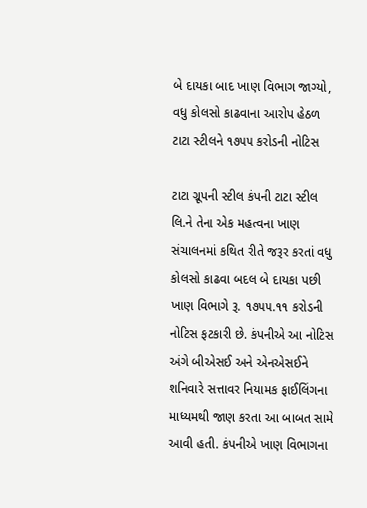બે દાયકા બાદ ખાણ વિભાગ જાગ્યો, વધુ કોલસો કાઢવાના આરોપ હેઠળ ટાટા સ્ટીલને ૧૭૫૫ કરોડની નોટિસ

ટાટા ગ્રૂપની સ્ટીલ કંપની ટાટા સ્ટીલ લિ.ને તેના એક મહત્વના ખાણ સંચાલનમાં કથિત રીતે જરૂર કરતાં વધુ કોલસો કાઢવા બદલ બે દાયકા પછી ખાણ વિભાગે રૂ. ૧૭૫૫.૧૧ કરોડની નોટિસ ફટકારી છે. કંપનીએ આ નોટિસ અંગે બીએસઈ અને એનએસઈને શનિવારે સત્તાવર નિયામક ફાઈલિંગના માધ્યમથી જાણ કરતા આ બાબત સામે આવી હતી. કંપનીએ ખાણ વિભાગના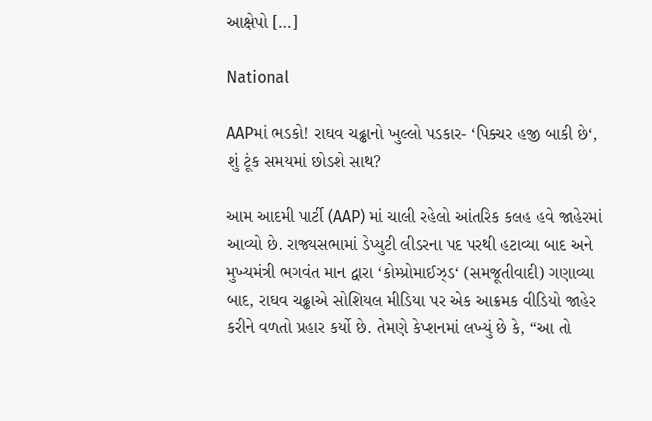આક્ષેપો […]

National

AAPમાં ભડકો! રાઘવ ચઢ્ઢાનો ખુલ્લો પડકાર- ‘પિક્ચર હજી બાકી છે‘, શું ટૂંક સમયમાં છોડશે સાથ?

આમ આદમી પાર્ટી (AAP) માં ચાલી રહેલો આંતરિક કલહ હવે જાહેરમાં આવ્યો છે. રાજ્યસભામાં ડેપ્યુટી લીડરના પદ પરથી હટાવ્યા બાદ અને મુખ્યમંત્રી ભગવંત માન દ્વારા ‘કોમ્પ્રોમાઈઝ્ડ‘ (સમજૂતીવાદી) ગણાવ્યા બાદ, રાઘવ ચઢ્ઢાએ સોશિયલ મીડિયા પર એક આક્રમક વીડિયો જાહેર કરીને વળતો પ્રહાર કર્યો છે. તેમણે કેપ્શનમાં લખ્યું છે કે, “આ તો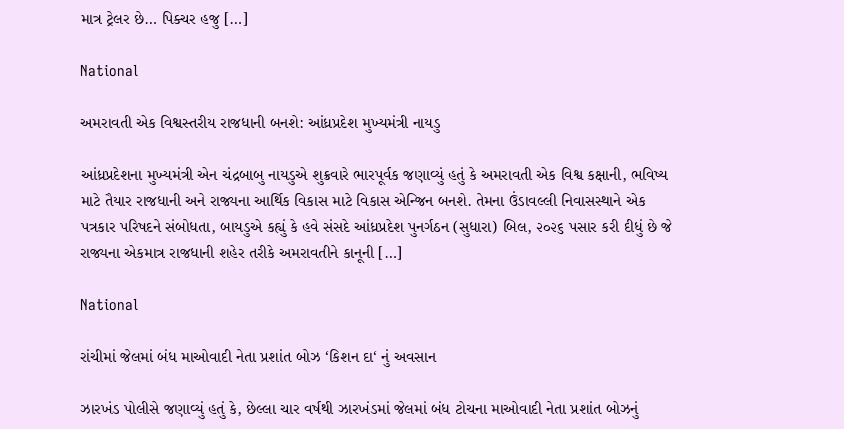માત્ર ટ્રેલર છે… પિક્ચર હજુ […]

National

અમરાવતી એક વિશ્વસ્તરીય રાજધાની બનશે: આંધ્રપ્રદેશ મુખ્યમંત્રી નાયડુ

આંધ્રપ્રદેશના મુખ્યમંત્રી એન ચંદ્રબાબુ નાયડુએ શુક્રવારે ભારપૂર્વક જણાવ્યું હતું કે અમરાવતી એક વિશ્વ કક્ષાની, ભવિષ્ય માટે તૈયાર રાજધાની અને રાજ્યના આર્થિક વિકાસ માટે વિકાસ એન્જિન બનશે. તેમના ઉંડાવલ્લી નિવાસસ્થાને એક પત્રકાર પરિષદને સંબોધતા, બાયડુએ કહ્યું કે હવે સંસદે આંધ્રપ્રદેશ પુનર્ગઠન (સુધારા) બિલ, ૨૦૨૬ પસાર કરી દીધું છે જે રાજ્યના એકમાત્ર રાજધાની શહેર તરીકે અમરાવતીને કાનૂની […]

National

રાંચીમાં જેલમાં બંધ માઓવાદી નેતા પ્રશાંત બોઝ ‘કિશન દા‘ નું અવસાન

ઝારખંડ પોલીસે જણાવ્યું હતું કે, છેલ્લા ચાર વર્ષથી ઝારખંડમાં જેલમાં બંધ ટોચના માઓવાદી નેતા પ્રશાંત બોઝનું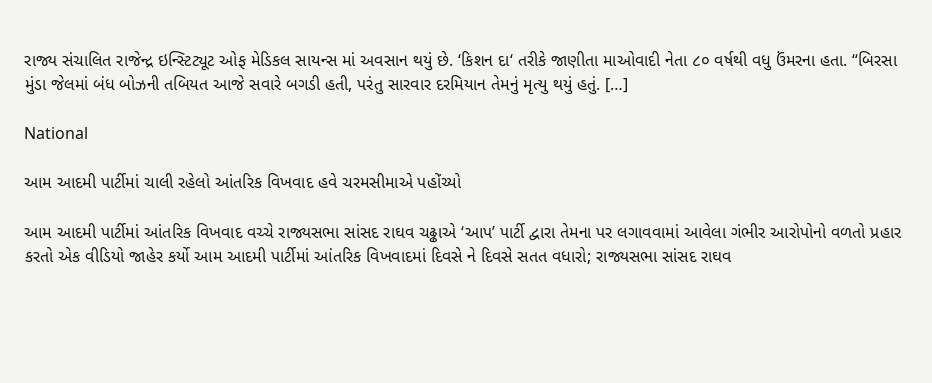રાજ્ય સંચાલિત રાજેન્દ્ર ઇન્સ્ટિટ્યૂટ ઓફ મેડિકલ સાયન્સ માં અવસાન થયું છે. ‘કિશન દા‘ તરીકે જાણીતા માઓવાદી નેતા ૮૦ વર્ષથી વધુ ઉંમરના હતા. “બિરસા મુંડા જેલમાં બંધ બોઝની તબિયત આજે સવારે બગડી હતી, પરંતુ સારવાર દરમિયાન તેમનું મૃત્યુ થયું હતું. […]

National

આમ આદમી પાર્ટીમાં ચાલી રહેલો આંતરિક વિખવાદ હવે ચરમસીમાએ પહોંચ્યો

આમ આદમી પાર્ટીમાં આંતરિક વિખવાદ વચ્ચે રાજ્યસભા સાંસદ રાઘવ ચઢ્ઢાએ ‘આપ’ પાર્ટી દ્વારા તેમના પર લગાવવામાં આવેલા ગંભીર આરોપોનો વળતો પ્રહાર કરતો એક વીડિયો જાહેર કર્યો આમ આદમી પાર્ટીમાં આંતરિક વિખવાદમાં દિવસે ને દિવસે સતત વધારો; રાજ્યસભા સાંસદ રાઘવ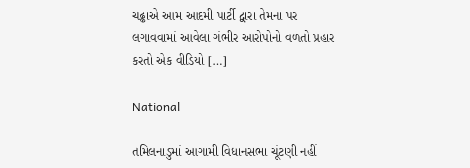ચઢ્ઢાએ આમ આદમી પાર્ટી દ્વારા તેમના પર લગાવવામાં આવેલા ગંભીર આરોપોનો વળતો પ્રહાર કરતો એક વીડિયો […]

National

તમિલનાડુમાં આગામી વિધાનસભા ચૂંટણી નહીં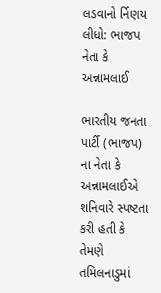લડવાનો ર્નિણય લીધો: ભાજપ નેતા કે અન્નામલાઈ

ભારતીય જનતા પાર્ટી (ભાજપ) ના નેતા કે અન્નામલાઈએ શનિવારે સ્પષ્ટતા કરી હતી કે તેમણે તમિલનાડુમાં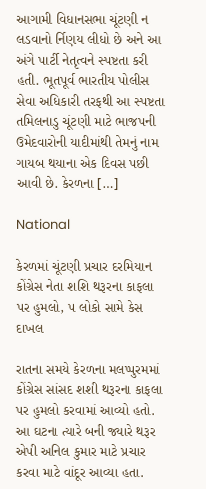આગામી વિધાનસભા ચૂંટણી ન લડવાનો ર્નિણય લીધો છે અને આ અંગે પાર્ટી નેતૃત્વને સ્પષ્ટતા કરી હતી. ભૂતપૂર્વ ભારતીય પોલીસ સેવા અધિકારી તરફથી આ સ્પષ્ટતા તમિલનાડુ ચૂંટણી માટે ભાજપની ઉમેદવારોની યાદીમાંથી તેમનું નામ ગાયબ થયાના એક દિવસ પછી આવી છે. કેરળના […]

National

કેરળમાં ચૂંટણી પ્રચાર દરમિયાન કોંગ્રેસ નેતા શશિ થરૂરના કાફલા પર હુમલો, ૫ લોકો સામે કેસ દાખલ

રાતના સમયે કેરળના મલપ્પુરમમાં કોંગ્રેસ સાંસદ શશી થરૂરના કાફલા પર હુમલો કરવામાં આવ્યો હતો. આ ઘટના ત્યારે બની જ્યારે થરૂર એપી અનિલ કુમાર માટે પ્રચાર કરવા માટે વાંદૂર આવ્યા હતા.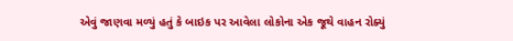એવું જાણવા મળ્યું હતું કે બાઇક પર આવેલા લોકોના એક જૂથે વાહન રોક્યું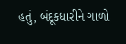હતું, બંદૂકધારીને ગાળો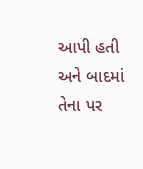આપી હતી અને બાદમાં તેના પર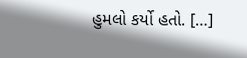હુમલો કર્યો હતો. […]